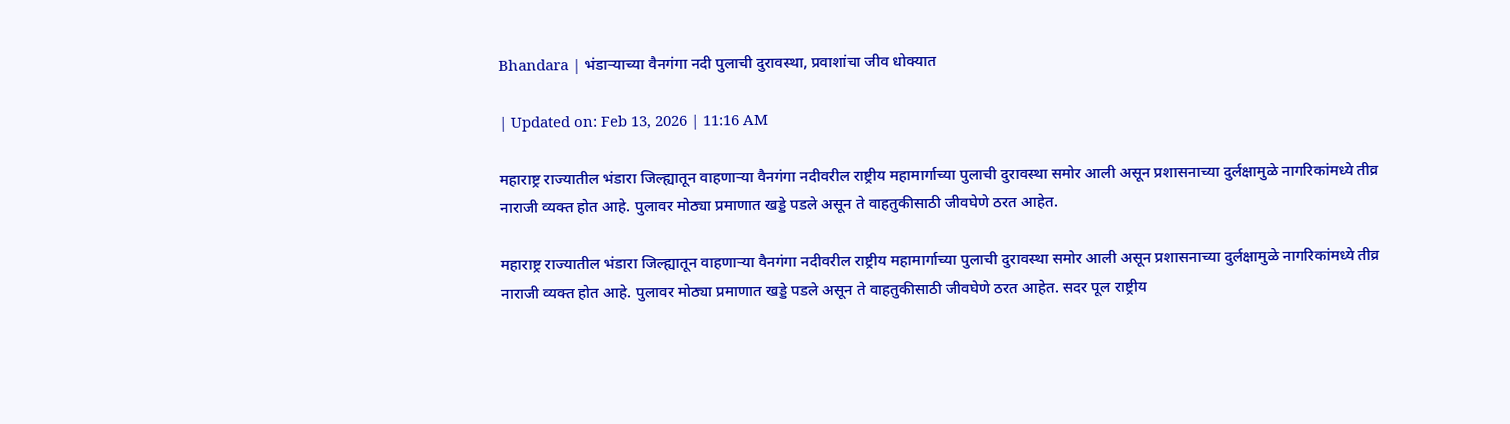Bhandara | भंडाऱ्याच्या वैनगंगा नदी पुलाची दुरावस्था, प्रवाशांचा जीव धोक्यात

| Updated on: Feb 13, 2026 | 11:16 AM

महाराष्ट्र राज्यातील भंडारा जिल्ह्यातून वाहणाऱ्या वैनगंगा नदीवरील राष्ट्रीय महामार्गाच्या पुलाची दुरावस्था समोर आली असून प्रशासनाच्या दुर्लक्षामुळे नागरिकांमध्ये तीव्र नाराजी व्यक्त होत आहे. पुलावर मोठ्या प्रमाणात खड्डे पडले असून ते वाहतुकीसाठी जीवघेणे ठरत आहेत.

महाराष्ट्र राज्यातील भंडारा जिल्ह्यातून वाहणाऱ्या वैनगंगा नदीवरील राष्ट्रीय महामार्गाच्या पुलाची दुरावस्था समोर आली असून प्रशासनाच्या दुर्लक्षामुळे नागरिकांमध्ये तीव्र नाराजी व्यक्त होत आहे. पुलावर मोठ्या प्रमाणात खड्डे पडले असून ते वाहतुकीसाठी जीवघेणे ठरत आहेत. सदर पूल राष्ट्रीय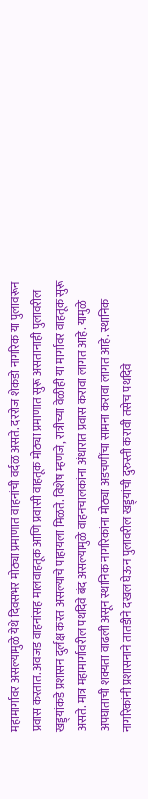महामार्गावर असल्यामुळे येथे दिवसभर मोठ्या प्रमाणात वाहनांची वर्दळ असते. दररोज शेकडो नागरिक या पुलावरून प्रवास करतात. अवजड वाहनांसह मालवाहतूक आणि प्रवासी वाहतूक मोठ्या प्रमाणात सुरू असतानाही पुलावरील खड्ड्यांकडे प्रशासन दुर्लक्ष करत असल्याचे पाहायला मिळते. विशेष म्हणजे, रात्रीच्या वेळीही या मार्गावर वाहतूक सुरू असते. मात्र महामार्गावरील पथदिवे बंद असल्यामुळे वाहनचालकांना अंधारात प्रवास करावा लागत आहे. यामुळे अपघाताची शक्यता वाढली असून स्थानिक नागरिकांना मोठ्या अडचणींचा सामना करावा लागत आहे. स्थानिक नागरिकांनी प्रशासनाने तातडीने दखल घेऊन पुलावरील खड्ड्यांची दुरुस्ती करावी तसेच पथदिवे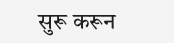सुरू करून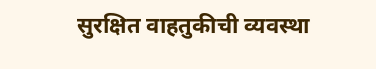सुरक्षित वाहतुकीची व्यवस्था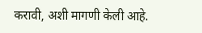करावी, अशी मागणी केली आहे.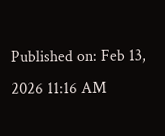Published on: Feb 13, 2026 11:16 AM